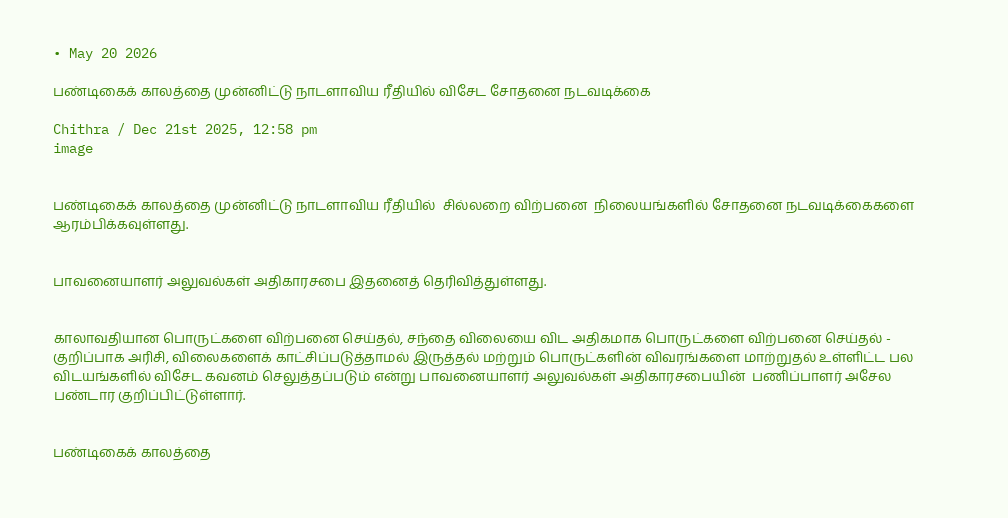• May 20 2026

பண்டிகைக் காலத்தை முன்னிட்டு நாடளாவிய ரீதியில் விசேட சோதனை நடவடிக்கை

Chithra / Dec 21st 2025, 12:58 pm
image


பண்டிகைக் காலத்தை முன்னிட்டு நாடளாவிய ரீதியில்  சில்லறை விற்பனை  நிலையங்களில் சோதனை நடவடிக்கைகளை ஆரம்பிக்கவுள்ளது.


பாவனையாளர் அலுவல்கள் அதிகாரசபை இதனைத் தெரிவித்துள்ளது.


காலாவதியான பொருட்களை விற்பனை செய்தல், சந்தை விலையை விட அதிகமாக பொருட்களை விற்பனை செய்தல் - குறிப்பாக அரிசி, விலைகளைக் காட்சிப்படுத்தாமல் இருத்தல் மற்றும் பொருட்களின் விவரங்களை மாற்றுதல் உள்ளிட்ட பல விடயங்களில் விசேட கவனம் செலுத்தப்படும் என்று பாவனையாளர் அலுவல்கள் அதிகாரசபையின்  பணிப்பாளர் அசேல பண்டார குறிப்பிட்டுள்ளார்.


பண்டிகைக் காலத்தை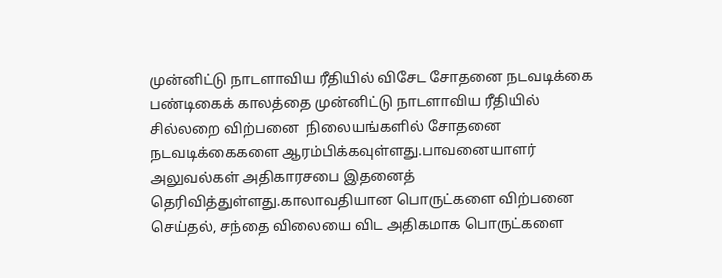முன்னிட்டு நாடளாவிய ரீதியில் விசேட சோதனை நடவடிக்கை பண்டிகைக் காலத்தை முன்னிட்டு நாடளாவிய ரீதியில்  சில்லறை விற்பனை  நிலையங்களில் சோதனை நடவடிக்கைகளை ஆரம்பிக்கவுள்ளது.பாவனையாளர் அலுவல்கள் அதிகாரசபை இதனைத் தெரிவித்துள்ளது.காலாவதியான பொருட்களை விற்பனை செய்தல், சந்தை விலையை விட அதிகமாக பொருட்களை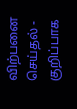விற்பனை செய்தல் - குறிப்பாக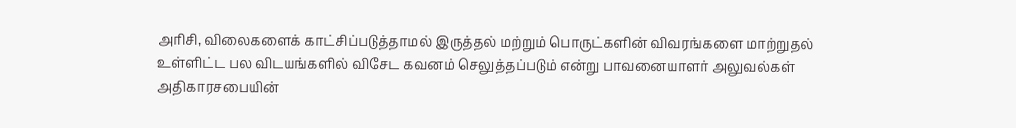அரிசி, விலைகளைக் காட்சிப்படுத்தாமல் இருத்தல் மற்றும் பொருட்களின் விவரங்களை மாற்றுதல் உள்ளிட்ட பல விடயங்களில் விசேட கவனம் செலுத்தப்படும் என்று பாவனையாளர் அலுவல்கள் அதிகாரசபையின்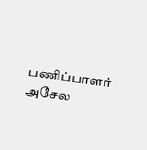பணிப்பாளர் அசேல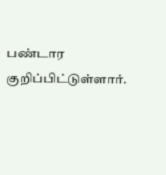பண்டார குறிப்பிட்டுள்ளார்.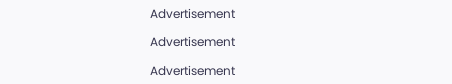Advertisement

Advertisement

Advertisement